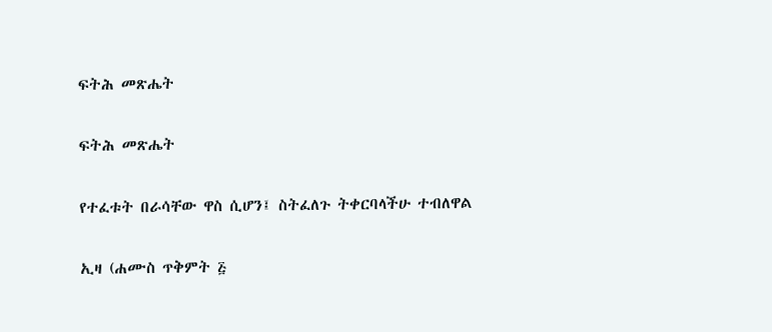ፍትሕ መጽሔት

ፍትሕ መጽሔት

የተፈቱት በራሳቸው ዋስ ሲሆን፤ ስትፈለጉ ትቀርባላችሁ ተብለዋል

ኢዛ (ሐሙስ ጥቅምት ፭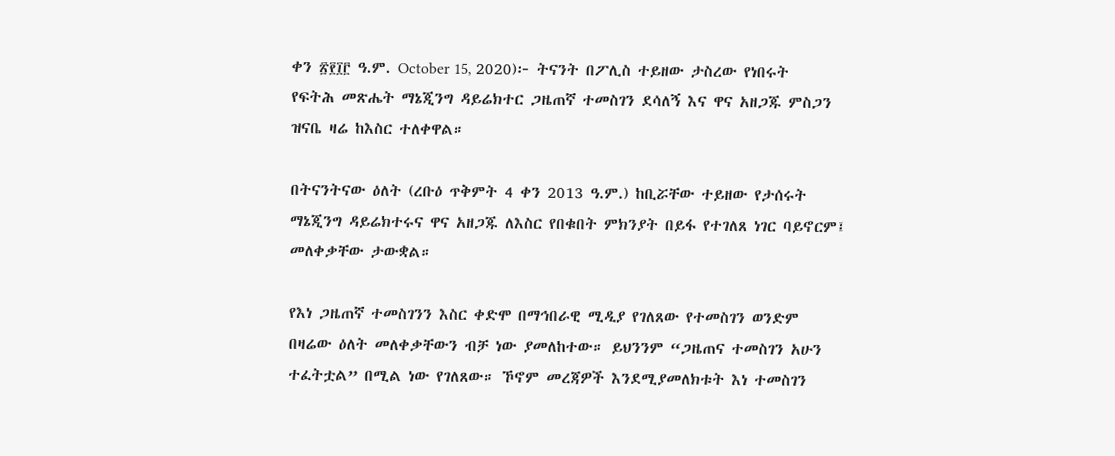ቀን ፳፻፲፫ ዓ.ም. October 15, 2020)፦ ትናንት በፖሊስ ተይዘው ታስረው የነበሩት የፍትሕ መጽሔት ማኔጂንግ ዳይሬክተር ጋዜጠኛ ተመስገን ደሳለኝ እና ዋና አዘጋጁ ምስጋን ዝናቤ ዛሬ ከእስር ተለቀዋል።

በትናንትናው ዕለት (ረቡዕ ጥቅምት 4 ቀን 2013 ዓ.ም.) ከቢሯቸው ተይዘው የታሰሩት ማኔጂንግ ዳይሬክተሩና ዋና አዘጋጁ ለእስር የበቁበት ምክንያት በይፋ የተገለጸ ነገር ባይኖርም፤ መለቀቃቸው ታውቋል።

የእነ ጋዜጠኛ ተመስገንን እስር ቀድሞ በማኅበራዊ ሚዲያ የገለጸው የተመስገን ወንድም በዛሬው ዕለት መለቀቃቸውን ብቻ ነው ያመለከተው። ይህንንም “ጋዜጠና ተመስገን አሁን ተፈትቷል” በሚል ነው የገለጸው። ኾኖም መረጃዎች እንደሚያመለክቱት እነ ተመስገን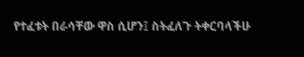የተፈቱት በራሳቸው ዋስ ሲሆን፤ ስትፈለጉ ትቀርባላችሁ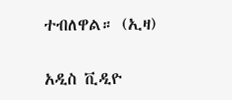ተብለዋል። (ኢዛ)

አዲስ ቪዲዮ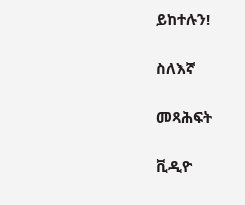ይከተሉን!

ስለእኛ

መጻሕፍት

ቪዲዮ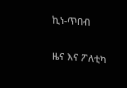ኪነ-ጥበብ

ዜና እና ፖለቲካ